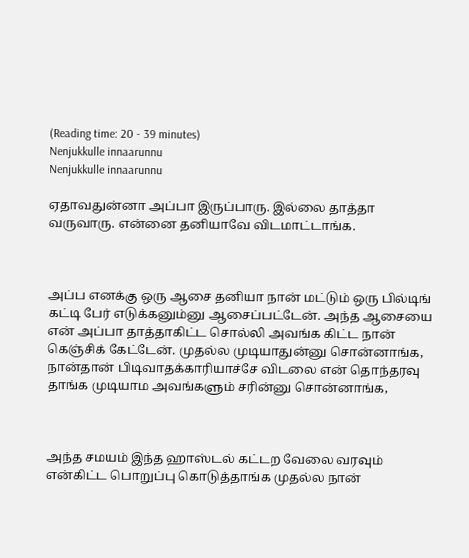(Reading time: 20 - 39 minutes)
Nenjukkulle innaarunnu
Nenjukkulle innaarunnu

ஏதாவதுன்னா அப்பா இருப்பாரு. இல்லை தாத்தா வருவாரு. என்னை தனியாவே விடமாட்டாங்க.



அப்ப எனக்கு ஒரு ஆசை தனியா நான் மட்டும் ஒரு பில்டிங் கட்டி பேர் எடுக்கனும்னு ஆசைப்பட்டேன். அந்த ஆசையை என் அப்பா தாத்தாகிட்ட சொல்லி அவங்க கிட்ட நான் கெஞ்சிக் கேட்டேன். முதல்ல முடியாதுன்னு சொன்னாங்க, நான்தான் பிடிவாதக்காரியாச்சே விடலை என் தொந்தரவு தாங்க முடியாம அவங்களும் சரின்னு சொன்னாங்க,



அந்த சமயம் இந்த ஹாஸ்டல் கட்டற வேலை வரவும் என்கிட்ட பொறுப்பு கொடுத்தாங்க முதல்ல நான்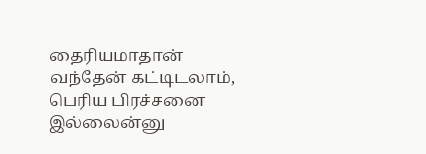தைரியமாதான் வந்தேன் கட்டிடலாம், பெரிய பிரச்சனை இல்லைன்னு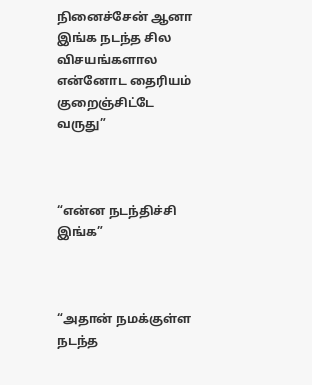நினைச்சேன் ஆனா இங்க நடந்த சில விசயங்களால என்னோட தைரியம் குறைஞ்சிட்டே வருது”



“என்ன நடந்திச்சி இங்க”



“அதான் நமக்குள்ள நடந்த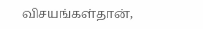விசயங்கள்தான்,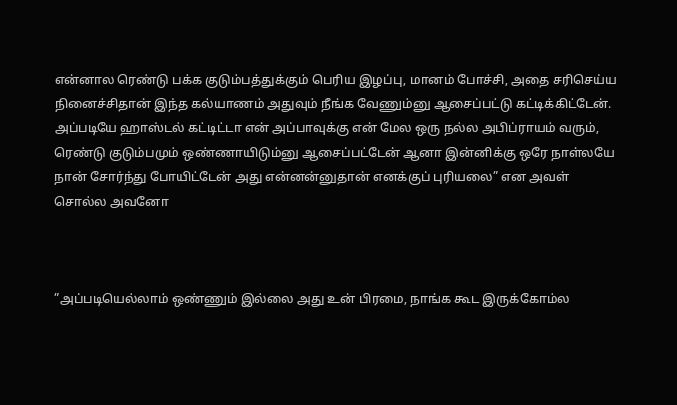என்னால ரெண்டு பக்க குடும்பத்துக்கும் பெரிய இழப்பு, மானம் போச்சி, அதை சரிசெய்ய நினைச்சிதான் இந்த கல்யாணம் அதுவும் நீங்க வேணும்னு ஆசைப்பட்டு கட்டிக்கிட்டேன். அப்படியே ஹாஸ்டல் கட்டிட்டா என் அப்பாவுக்கு என் மேல ஒரு நல்ல அபிப்ராயம் வரும், ரெண்டு குடும்பமும் ஒண்ணாயிடும்னு ஆசைப்பட்டேன் ஆனா இன்னிக்கு ஒரே நாள்லயே நான் சோர்ந்து போயிட்டேன் அது என்னன்னுதான் எனக்குப் புரியலை” என அவள் சொல்ல அவனோ



”அப்படியெல்லாம் ஒண்ணும் இல்லை அது உன் பிரமை, நாங்க கூட இருக்கோம்ல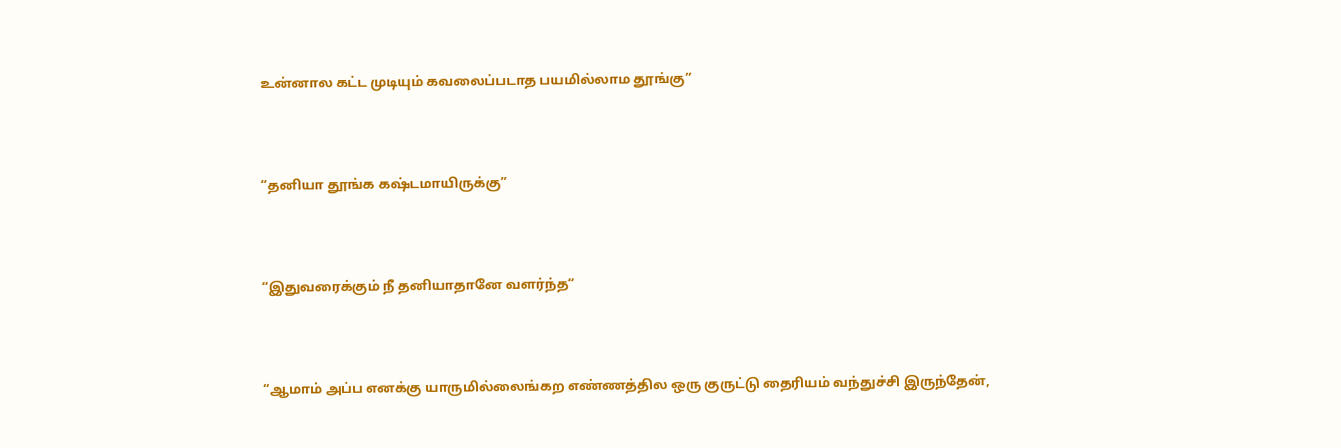உன்னால கட்ட முடியும் கவலைப்படாத பயமில்லாம தூங்கு”



“தனியா தூங்க கஷ்டமாயிருக்கு”



“இதுவரைக்கும் நீ தனியாதானே வளர்ந்த“



“ஆமாம் அப்ப எனக்கு யாருமில்லைங்கற எண்ணத்தில ஒரு குருட்டு தைரியம் வந்துச்சி இருந்தேன்,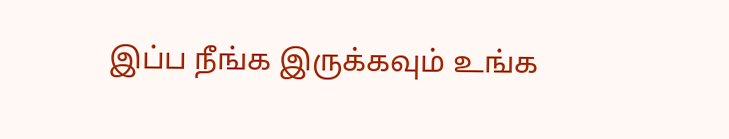இப்ப நீங்க இருக்கவும் உங்க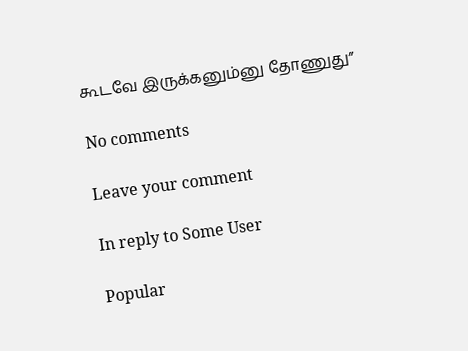கூடவே இருக்கனும்னு தோணுது”

No comments

Leave your comment

In reply to Some User

Popular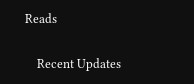Reads

    Recent Updates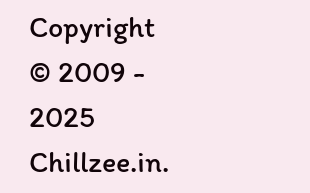Copyright © 2009 - 2025 Chillzee.in.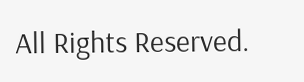All Rights Reserved.